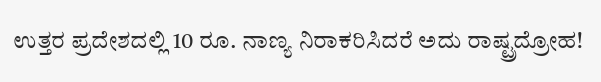ಉತ್ತರ ಪ್ರದೇಶದಲ್ಲಿ 10 ರೂ. ನಾಣ್ಯ ನಿರಾಕರಿಸಿದರೆ ಅದು ರಾಷ್ಟ್ರದ್ರೋಹ!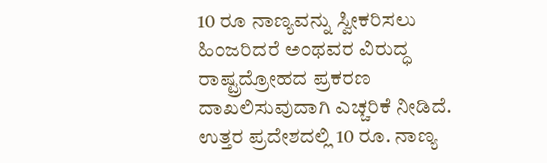10 ರೂ ನಾಣ್ಯವನ್ನು ಸ್ವೀಕರಿಸಲು ಹಿಂಜರಿದರೆ ಅಂಥವರ ವಿರುದ್ಧ ರಾಷ್ಟ್ರದ್ರೋಹದ ಪ್ರಕರಣ ದಾಖಲಿಸುವುದಾಗಿ ಎಚ್ಚರಿಕೆ ನೀಡಿದೆ.
ಉತ್ತರ ಪ್ರದೇಶದಲ್ಲಿ 10 ರೂ. ನಾಣ್ಯ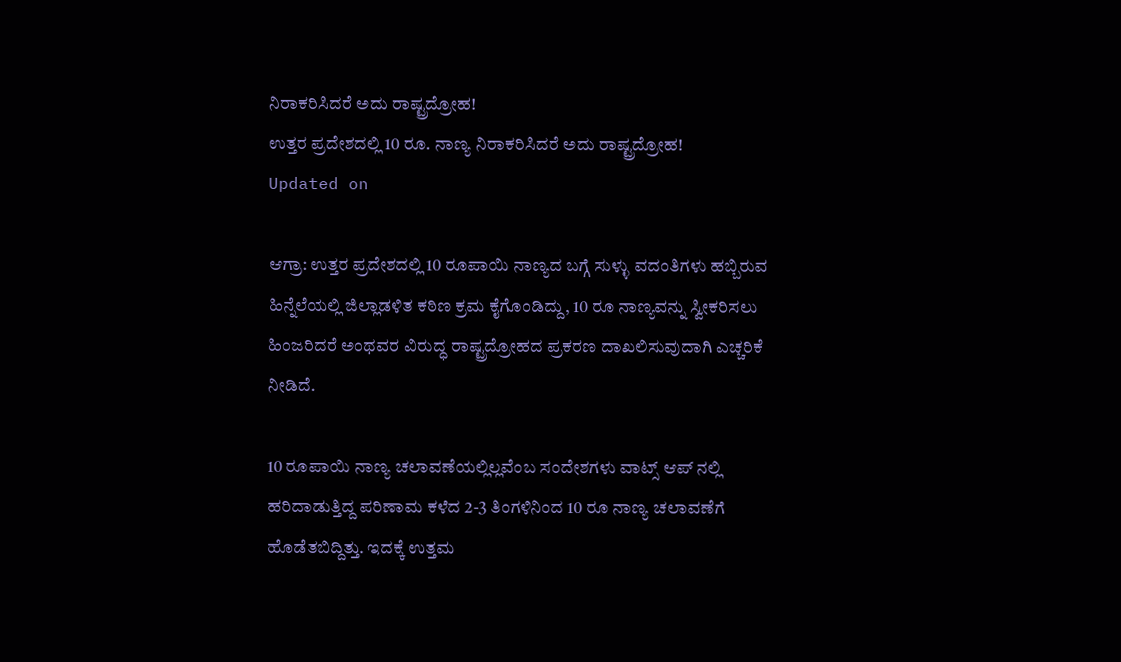ನಿರಾಕರಿಸಿದರೆ ಅದು ರಾಷ್ಟ್ರದ್ರೋಹ!
ಉತ್ತರ ಪ್ರದೇಶದಲ್ಲಿ 10 ರೂ. ನಾಣ್ಯ ನಿರಾಕರಿಸಿದರೆ ಅದು ರಾಷ್ಟ್ರದ್ರೋಹ!
Updated on

ಆಗ್ರಾ: ಉತ್ತರ ಪ್ರದೇಶದಲ್ಲಿ 10 ರೂಪಾಯಿ ನಾಣ್ಯದ ಬಗ್ಗೆ ಸುಳ್ಳು ವದಂತಿಗಳು ಹಬ್ಬಿರುವ ಹಿನ್ನೆಲೆಯಲ್ಲಿ ಜಿಲ್ಲಾಡಳಿತ ಕಠಿಣ ಕ್ರಮ ಕೈಗೊಂಡಿದ್ದು, 10 ರೂ ನಾಣ್ಯವನ್ನು ಸ್ವೀಕರಿಸಲು ಹಿಂಜರಿದರೆ ಅಂಥವರ ವಿರುದ್ಧ ರಾಷ್ಟ್ರದ್ರೋಹದ ಪ್ರಕರಣ ದಾಖಲಿಸುವುದಾಗಿ ಎಚ್ಚರಿಕೆ ನೀಡಿದೆ.

10 ರೂಪಾಯಿ ನಾಣ್ಯ ಚಲಾವಣೆಯಲ್ಲಿಲ್ಲವೆಂಬ ಸಂದೇಶಗಳು ವಾಟ್ಸ್ ಆಪ್ ನಲ್ಲಿ ಹರಿದಾಡುತ್ತಿದ್ದ ಪರಿಣಾಮ ಕಳೆದ 2-3 ತಿಂಗಳಿನಿಂದ 10 ರೂ ನಾಣ್ಯ ಚಲಾವಣೆಗೆ ಹೊಡೆತಬಿದ್ದಿತ್ತು. ಇದಕ್ಕೆ ಉತ್ತಮ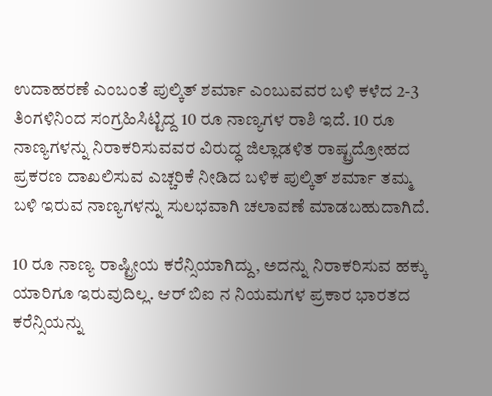ಉದಾಹರಣೆ ಎಂಬಂತೆ ಪುಲ್ಕಿತ್ ಶರ್ಮಾ ಎಂಬುವವರ ಬಳಿ ಕಳೆದ 2-3 ತಿಂಗಳಿನಿಂದ ಸಂಗ್ರಹಿಸಿಟ್ಟಿದ್ದ 10 ರೂ ನಾಣ್ಯಗಳ ರಾಶಿ ಇದೆ. 10 ರೂ ನಾಣ್ಯಗಳನ್ನು ನಿರಾಕರಿಸುವವರ ವಿರುದ್ಧ ಜಿಲ್ಲಾಡಳಿತ ರಾಷ್ಟ್ರದ್ರೋಹದ ಪ್ರಕರಣ ದಾಖಲಿಸುವ ಎಚ್ಚರಿಕೆ ನೀಡಿದ ಬಳಿಕ ಪುಲ್ಕಿತ್ ಶರ್ಮಾ ತಮ್ಮ ಬಳಿ ಇರುವ ನಾಣ್ಯಗಳನ್ನು ಸುಲಭವಾಗಿ ಚಲಾವಣೆ ಮಾಡಬಹುದಾಗಿದೆ.

10 ರೂ ನಾಣ್ಯ ರಾಷ್ಟ್ರೀಯ ಕರೆನ್ಸಿಯಾಗಿದ್ದು, ಅದನ್ನು ನಿರಾಕರಿಸುವ ಹಕ್ಕು ಯಾರಿಗೂ ಇರುವುದಿಲ್ಲ. ಆರ್ ಬಿಐ ನ ನಿಯಮಗಳ ಪ್ರಕಾರ ಭಾರತದ ಕರೆನ್ಸಿಯನ್ನು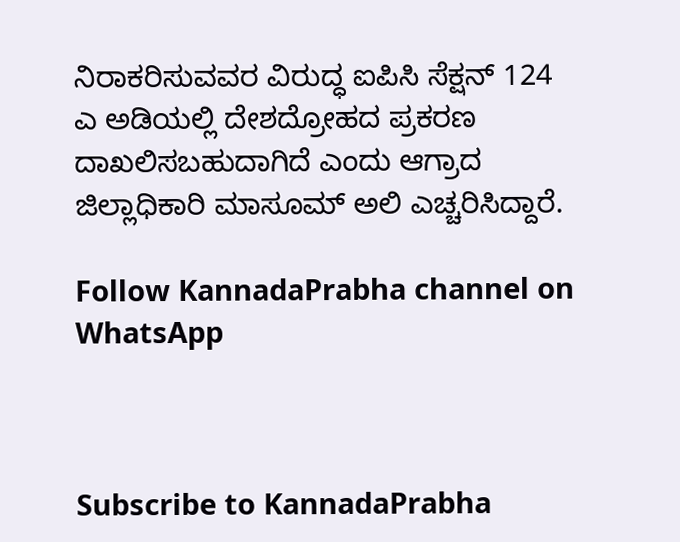ನಿರಾಕರಿಸುವವರ ವಿರುದ್ಧ ಐಪಿಸಿ ಸೆಕ್ಷನ್ 124 ಎ ಅಡಿಯಲ್ಲಿ ದೇಶದ್ರೋಹದ ಪ್ರಕರಣ ದಾಖಲಿಸಬಹುದಾಗಿದೆ ಎಂದು ಆಗ್ರಾದ ಜಿಲ್ಲಾಧಿಕಾರಿ ಮಾಸೂಮ್ ಅಲಿ ಎಚ್ಚರಿಸಿದ್ದಾರೆ.

Follow KannadaPrabha channel on WhatsApp



Subscribe to KannadaPrabha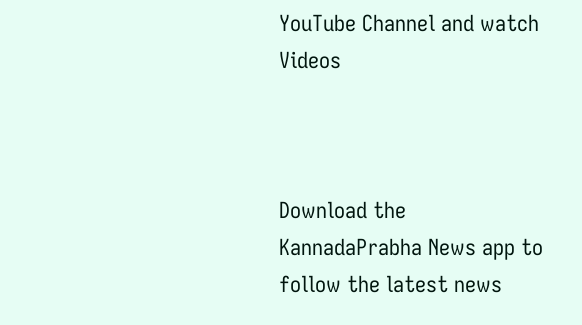YouTube Channel and watch Videos



Download the KannadaPrabha News app to follow the latest news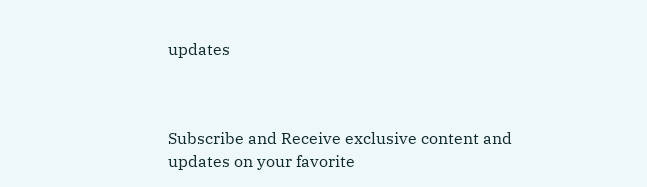updates



Subscribe and Receive exclusive content and updates on your favorite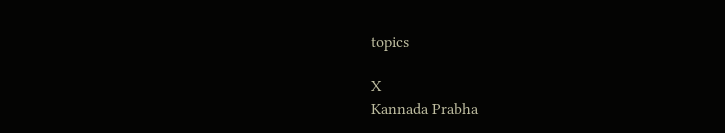topics

X
Kannada Prabha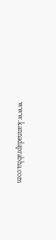www.kannadaprabha.com